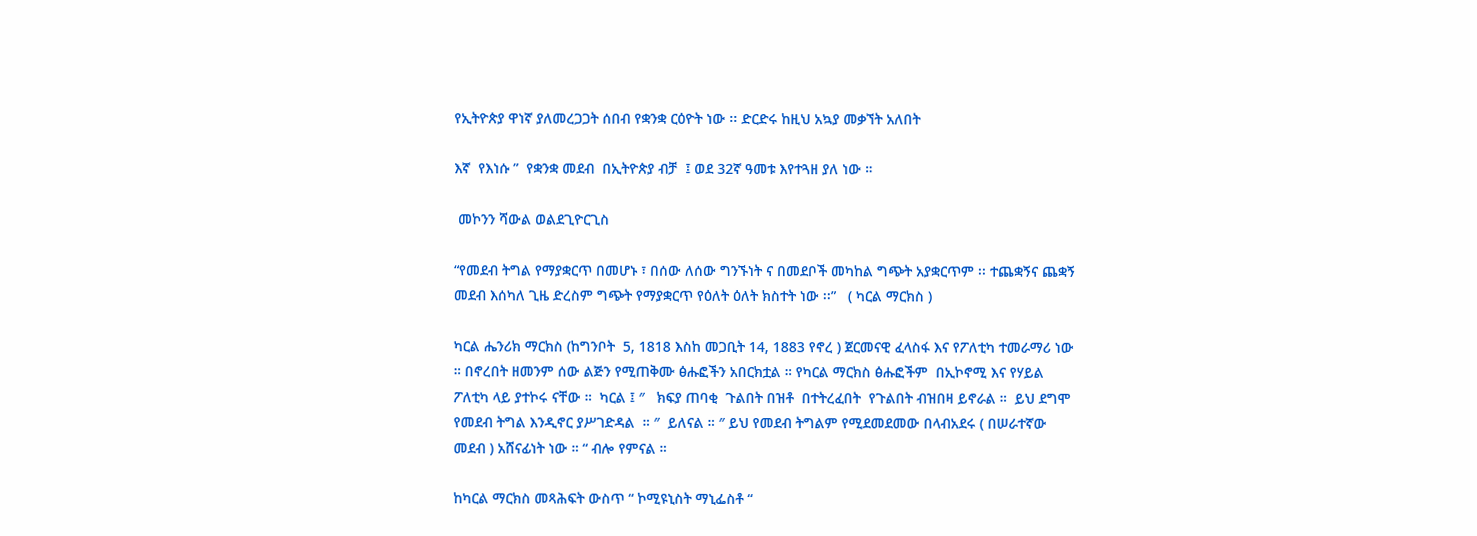የኢትዮጵያ ዋነኛ ያለመረጋጋት ሰበብ የቋንቋ ርዕዮት ነው ፡፡ ድርድሩ ከዚህ አኳያ መቃኘት አለበት

እኛ  የእነሱ ”  የቋንቋ መደብ  በኢትዮጵያ ብቻ  ፤ ወደ 32ኛ ዓመቱ እየተጓዘ ያለ ነው ።

 መኮንን ሻውል ወልደጊዮርጊስ

“የመደብ ትግል የማያቋርጥ በመሆኑ ፣ በሰው ለሰው ግንኙነት ና በመደቦች መካከል ግጭት አያቋርጥም ፡፡ ተጨቋኝና ጨቋኝ መደብ እሰካለ ጊዜ ድረስም ግጭት የማያቋርጥ የዕለት ዕለት ክስተት ነው ፡፡”   ( ካርል ማርክስ )

ካርል ሔንሪክ ማርክስ (ከግንቦት  5, 1818 እስከ መጋቢት 14, 1883 የኖረ ) ጀርመናዊ ፈላስፋ እና የፖለቲካ ተመራማሪ ነው ። በኖረበት ዘመንም ሰው ልጅን የሚጠቅሙ ፅሑፎችን አበርክቷል ። የካርል ማርክስ ፅሑፎችም  በኢኮኖሚ እና የሃይል ፖለቲካ ላይ ያተኮሩ ናቸው ።  ካርል ፤ ″   ክፍያ ጠባቂ  ጉልበት በዝቶ  በተትረፈበት  የጉልበት ብዝበዛ ይኖራል ።  ይህ ደግሞ የመደብ ትግል እንዲኖር ያሥገድዳል  ። ″  ይለናል ። ″ ይህ የመደብ ትግልም የሚደመደመው በላብአደሩ ( በሠራተኛው መደብ ) አሸናፊነት ነው ። “ ብሎ የምናል ።

ከካርል ማርክስ መጻሕፍት ውስጥ “ ኮሚዩኒስት ማኒፌስቶ “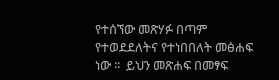የተሰኘው መጽሃፉ በጣም የተወደደለትና የተነበበለት መፅሐፍ ነው ፡፡  ይህን መጽሐፍ በመፃፍ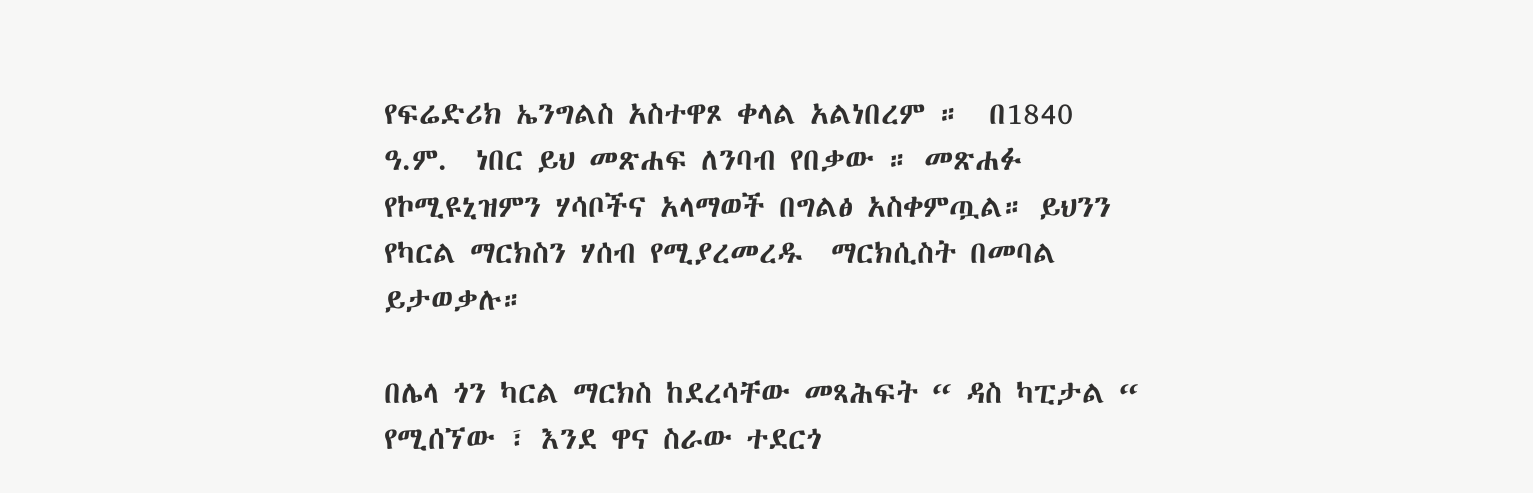የፍሬድሪክ ኤንግልስ አስተዋጾ ቀላል አልነበረም ።  በ1840 ዓ.ም.  ነበር ይህ መጽሐፍ ለንባብ የበቃው ። መጽሐፉ የኮሚዩኒዝምን ሃሳቦችና አላማወች በግልፅ አስቀምጧል። ይህንን የካርል ማርክስን ሃሰብ የሚያረመረዱ  ማርክሲስት በመባል ይታወቃሉ።

በሌላ ጎን ካርል ማርክስ ከደረሳቸው መጻሕፍት “ ዳስ ካፒታል “ የሚሰኘው ፣ እንደ ዋና ስራው ተደርጎ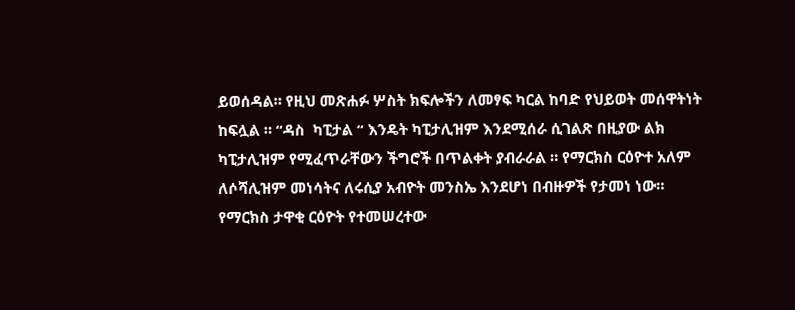ይወሰዳል። የዚህ መጽሐፉ ሦስት ክፍሎችን ለመፃፍ ካርል ከባድ የህይወት መሰዋትነት ከፍሏል ። “ዳስ  ካፒታል “ እንዴት ካፒታሊዝም እንደሚሰራ ሲገልጽ በዚያው ልክ ካፒታሊዝም የሚፈጥራቸውን ችግሮች በጥልቀት ያብራራል ። የማርክስ ርዕዮተ አለም ለሶሻሊዝም መነሳትና ለሩሲያ አብዮት መንስኤ እንደሆነ በብዙዎች የታመነ ነው። የማርክስ ታዋቂ ርዕዮት የተመሠረተው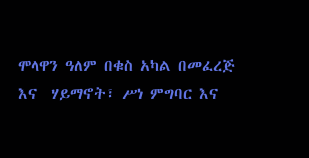ሞላዋን ዓለም በቁስ አካል በመፈረጅ እና  ሃይማኖት፣ ሥነ ምግባር እና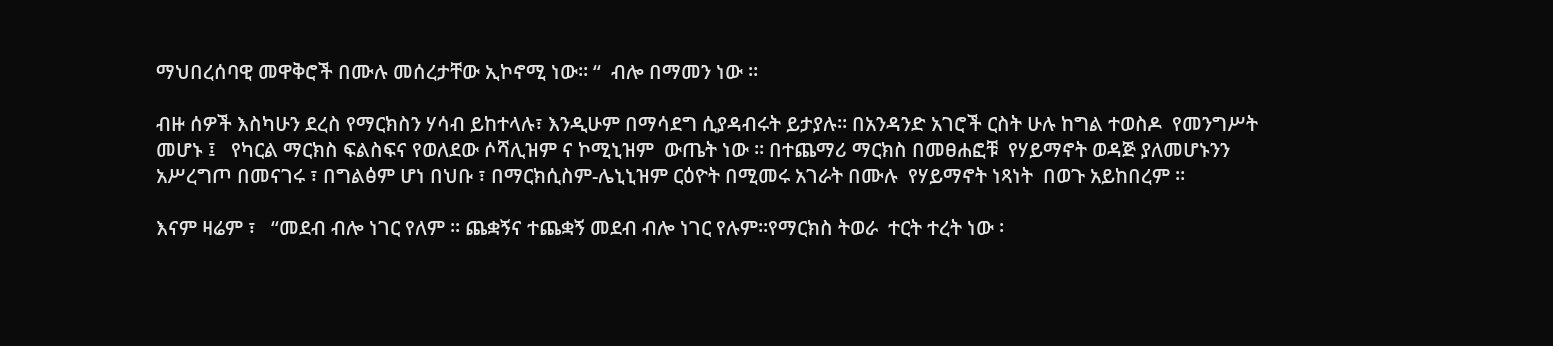ማህበረሰባዊ መዋቅሮች በሙሉ መሰረታቸው ኢኮኖሚ ነው። “  ብሎ በማመን ነው ።

ብዙ ሰዎች እስካሁን ደረስ የማርክስን ሃሳብ ይከተላሉ፣ እንዲሁም በማሳደግ ሲያዳብሩት ይታያሉ። በአንዳንድ አገሮች ርስት ሁሉ ከግል ተወስዶ  የመንግሥት መሆኑ ፤   የካርል ማርክስ ፍልስፍና የወለደው ሶሻሊዝም ና ኮሚኒዝም  ውጤት ነው ። በተጨማሪ ማርክስ በመፀሐፎቹ  የሃይማኖት ወዳጅ ያለመሆኑንን አሥረግጦ በመናገሩ ፣ በግልፅም ሆነ በህቡ ፣ በማርክሲስም-ሌኒኒዝም ርዕዮት በሚመሩ አገራት በሙሉ  የሃይማኖት ነጻነት  በወጉ አይከበረም ።

እናም ዛሬም ፣   “መደብ ብሎ ነገር የለም ፡፡ ጨቋኝና ተጨቋኝ መደብ ብሎ ነገር የሉም።የማርክስ ትወራ  ተርት ተረት ነው ፡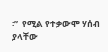፡”  የሚል የተቃውሞ ሃሰብ ያላቸው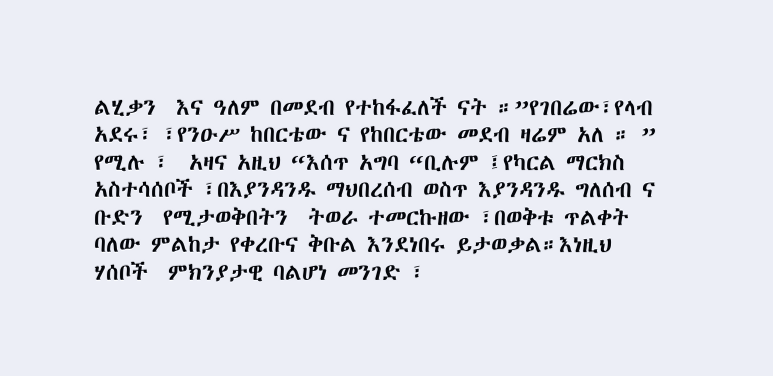ልሂቃን  እና ዓለም በመደብ የተከፋፈለች ናት ።”የገበሬው፣የላብ አደሩ፣ ፣የንዑሥ ከበርቴው ና የከበርቴው መደብ ዛሬም አለ ። ” የሚሉ ፣  አዛና አዚህ “እሰጥ አግባ “ቢሉም ፤የካርል ማርክስ አስተሳሰቦች ፣በእያንዳንዱ ማህበረሰብ ወስጥ እያንዳንዱ ግለሰብ ና ቡድን  የሚታወቅበትን  ትወራ ተመርኩዘው ፣በወቅቱ ጥልቀት ባለው ምልከታ የቀረቡና ቅቡል እንደነበሩ ይታወቃል።እነዚህ ሃሰቦች  ምክንያታዊ ባልሆነ መንገድ ፣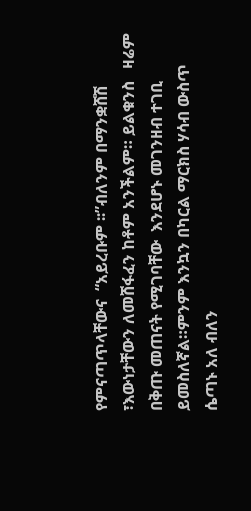የምናጣጥላቸውና  “አይረቡም ፡፡”ብለንም በማንቋሸሽ ፣እውነታቸውን ለመሸፋፈን ከቶም አንችልም። ይልቁንስ   ዛሬም በቅጡ መጠናት የሚገባቸው  እንደሆኑ መገንዘብ ተገቢ ይመስለኛል።ምንም እንኳን በካርል ማርክስ ሃሳብ ውስጥ ሴጣኑ አለ ብለን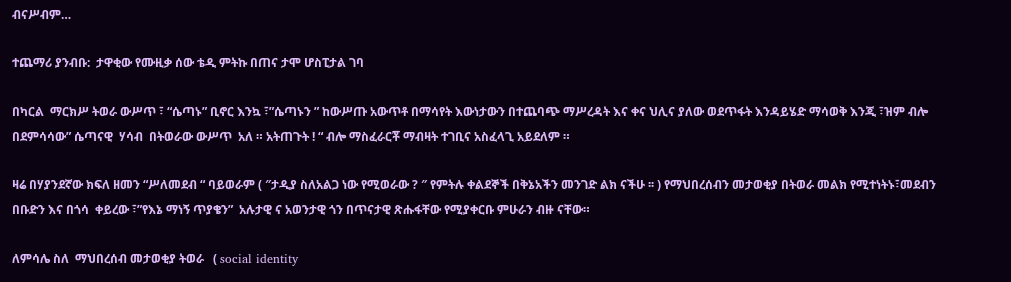ብናሥብም…

ተጨማሪ ያንብቡ:  ታዋቂው የሙዚቃ ሰው ቴዲ ምትኩ በጠና ታሞ ሆስፒታል ገባ

በካርል  ማርክሥ ትወራ ውሥጥ ፣ “ሴጣኑ” ቢኖር እንኳ ፣”ሴጣኑን ” ከውሥጡ አውጥቶ በማሳየት እውነታውን በተጨባጭ ማሥረዳት እና ቀና ህሊና ያለው ወደጥፋት እንዳይሄድ ማሳወቅ እንጂ ፣ዝም ብሎ በደምሳሳው” ሴጣናዊ  ሃሳብ  በትወራው ውሥጥ  አለ ። አትጠጉት ! “ ብሎ ማስፈራርቾ ማብዛት ተገቢና አስፈላጊ አይደለም ።

ዛሬ በሃያንደኛው ክፍለ ዘመን “ሥለመደብ “ ባይወራም ( ″ታዲያ ስለአልጋ ነው የሚወራው ? ″ የምትሉ ቀልደኞች በቅኔአችን መንገድ ልክ ናችሁ ፡፡ ) የማህበረሰብን መታወቂያ በትወራ መልክ የሚተነትኑ፣መደብን በቡድን እና በጎሳ  ቀይረው ፣”የእኔ ማነኝ ጥያቄን”  አሉታዊ ና አወንታዊ ጎን በጥናታዊ ጽሑፋቸው የሚያቀርቡ ምሁራን ብዙ ናቸው።

ለምሳሌ ስለ  ማህበረሰብ መታወቂያ ትወራ   ( social identity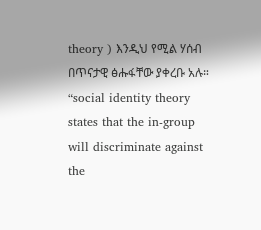theory ) እንዲህ የሚል ሃሰብ በጥናታዊ ፅሑፋቸው ያቀረቡ አሉ።  “social identity theory states that the in-group will discriminate against the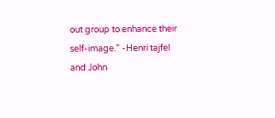out group to enhance their self-image.” -Henri tajfel and John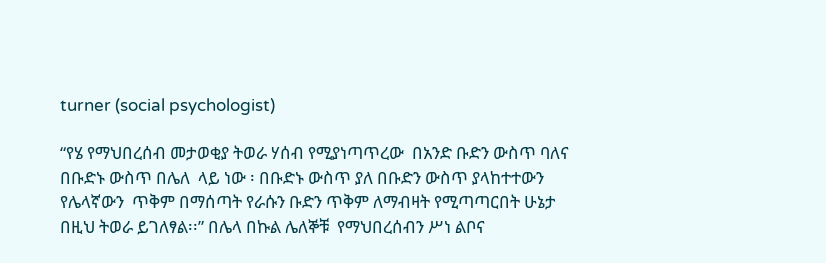turner (social psychologist)

“የሄ የማህበረሰብ መታወቂያ ትወራ ሃሰብ የሚያነጣጥረው  በአንድ ቡድን ውስጥ ባለና በቡድኑ ውስጥ በሌለ  ላይ ነው ፡ በቡድኑ ውስጥ ያለ በቡድን ውስጥ ያላከተተውን የሌላኛውን  ጥቅም በማሰጣት የራሱን ቡድን ጥቅም ለማብዛት የሚጣጣርበት ሁኔታ በዚህ ትወራ ይገለፃል፡፡” በሌላ በኩል ሌለኞቹ  የማህበረሰብን ሥነ ልቦና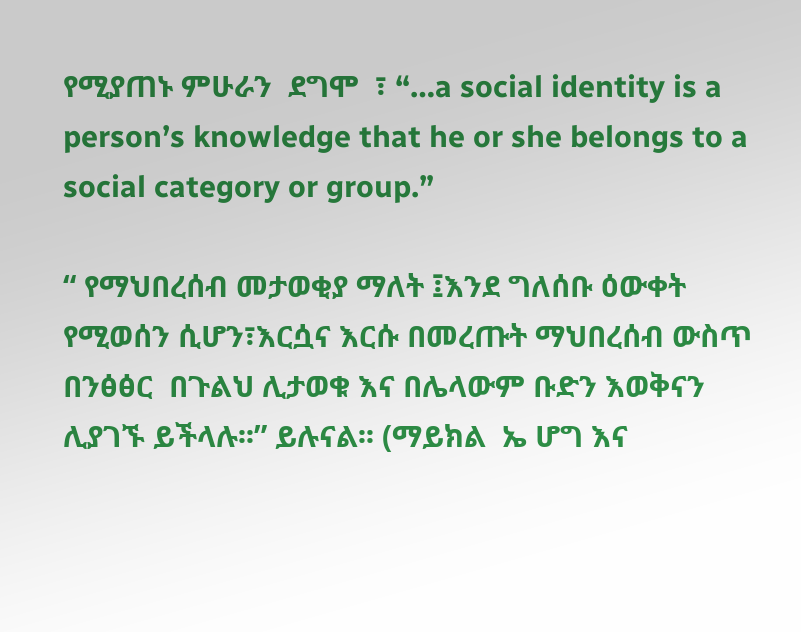የሚያጠኑ ምሁራን  ደግሞ  ፣ “…a social identity is a person’s knowledge that he or she belongs to a social category or group.”

“ የማህበረሰብ መታወቂያ ማለት ፤እንደ ግለሰቡ ዕውቀት የሚወሰን ሲሆን፣እርሷና እርሱ በመረጡት ማህበረሰብ ውስጥ በንፅፅር  በጉልህ ሊታወቁ እና በሌላውም ቡድን እወቅናን ሊያገኙ ይችላሉ፡፡” ይሉናል፡፡ (ማይክል  ኤ ሆግ እና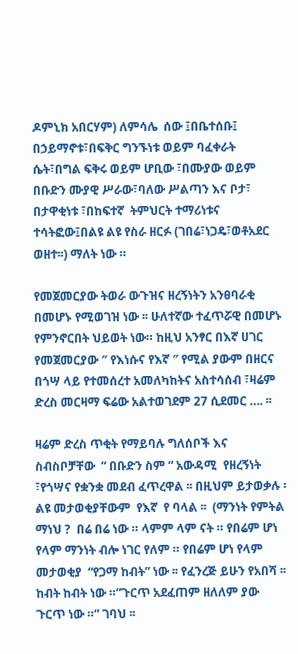ዶምኒክ አበርሃም) ለምሳሌ  ሰው ፤በቤተሰቡ፤ በኃይማኖቱ፣በፍቅር ግንኙነቱ ወይም ባፈቀራት ሴት፣በግል ፍቅሩ ወይም ሆቢው ፣በሙያው ወይም በቡድን ሙያዊ ሥራው፣ባለው ሥልጣን እና ቦታ፣ በታዋቂነቱ ፣በከፍተኛ  ትምህርት ተማሪነቱና ተሳትፎው፤በልዩ ልዩ የስራ ዘርፉ (ገበሬ፣ነጋዴ፣ወቶአደር ወዘተ፡፡) ማለት ነው ።

የመጀመርያው ትወራ ውጉዝና ዘረኝነትን አንፀባራቂ በመሆኑ የሚወገዝ ነው ፡፡ ሁለተኛው ተፈጥሯዊ በመሆኑ የምንኖርበት ህይወት ነው። ከዚህ አንፃር በእኛ ሀገር የመጀመርያው ″ የእነሱና የእኛ ″ የሚል ያውም በዘርና በጎሣ ላይ የተመሰረተ አመለካከትና አስተሳሰብ ፣ዛሬም ድረስ መርዛማ ፍሬው አልተወገደም 27 ሲደመር …. ፡፡

ዛሬም ድረስ ጥቂት የማይባሉ ግለሰቦች እና ስብስቦቻቸው  “ በቡድን ስም “ አውዳሚ  የዘረኝነት ፣የጎሣና የቋንቋ መደብ ፈጥረዋል ፡፡ በዚህም ይታወቃሉ ፡  ልዩ መታወቂያቸውም  የእኛ  የ ባላል ፡፡  (ማንነት የምትል ማነህ ?  በሬ በሬ ነው ። ላምም ላም ናት ። የበሬም ሆነ  የላም ማንነት ብሎ ነገር የለም ። የበሬም ሆነ የላም መታወቂያ  “የጋማ ከብት” ነው ፡፡ የፈንረጅ ይሁን የአበሻ ፡፡ ከብት ከብት ነው ።”ጉርጥ አደፈጠም ዘለለም ያው ጉርጥ ነው ።” ገባህ ፡፡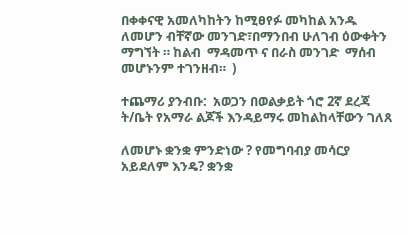በቀቀናዊ አመለካከትን ከሚፀየፉ መካከል አንዱ ለመሆን ብቸኛው መንገድ፣በማንበብ ሁለገብ ዕውቀትን ማግኘት ። ከልብ  ማዳመጥ ና በራስ መንገድ  ማሰብ መሆኑንም ተገንዘብ።  )

ተጨማሪ ያንብቡ:  አወጋን በወልቃይት ጎሮ 2ኛ ደረጃ ት/ቤት የአማራ ልጆች እንዳይማሩ መከልከላቸውን ገለጸ

ለመሆኑ ቋንቋ ምንድነው ? የመግባብያ መሳርያ አይደለም እንዴ? ቋንቋ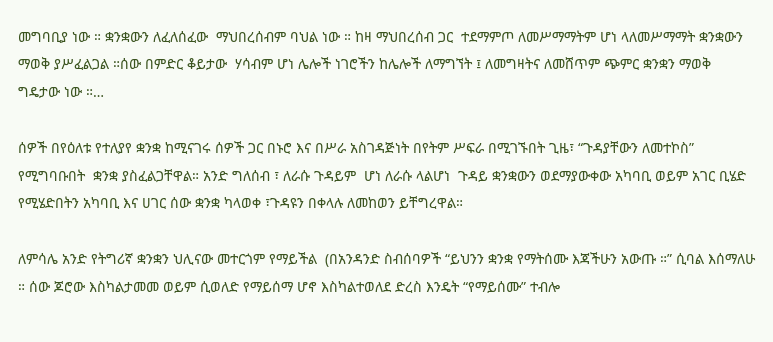መግባቢያ ነው ። ቋንቋውን ለፈለሰፈው  ማህበረሰብም ባህል ነው ። ከዛ ማህበረሰብ ጋር  ተደማምጦ ለመሥማማትም ሆነ ላለመሥማማት ቋንቋውን ማወቅ ያሥፈልጋል ።ሰው በምድር ቆይታው  ሃሳብም ሆነ ሌሎች ነገሮችን ከሌሎች ለማግኘት ፤ ለመግዛትና ለመሸጥም ጭምር ቋንቋን ማወቅ  ግዴታው ነው ።…

ሰዎች በየዕለቱ የተለያየ ቋንቋ ከሚናገሩ ሰዎች ጋር በኑሮ እና በሥራ አስገዳጅነት በየትም ሥፍራ በሚገኙበት ጊዜ፣ “ጉዳያቸውን ለመተኮስ” የሚግባቡበት  ቋንቋ ያስፈልጋቸዋል። አንድ ግለሰብ ፣ ለራሱ ጉዳይም  ሆነ ለራሱ ላልሆነ  ጉዳይ ቋንቋውን ወደማያውቀው አካባቢ ወይም አገር ቢሄድ የሚሄድበትን አካባቢ እና ሀገር ሰው ቋንቋ ካላወቀ ፣ጉዳዩን በቀላሉ ለመከወን ይቸግረዋል።

ለምሳሌ አንድ የትግሪኛ ቋንቋን ህሊናው መተርጎም የማይችል  (በአንዳንድ ስብሰባዎች “ይህንን ቋንቋ የማትሰሙ እጃችሁን አውጡ ።” ሲባል እሰማለሁ ። ሰው ጆሮው እስካልታመመ ወይም ሲወለድ የማይሰማ ሆኖ እስካልተወለደ ድረስ እንዴት “የማይሰሙ” ተብሎ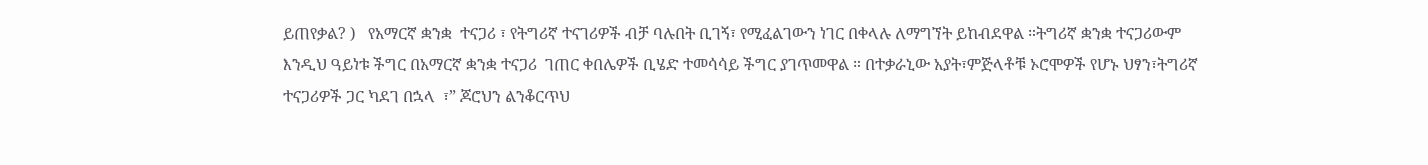ይጠየቃል? )   የአማርኛ ቋንቋ  ተናጋሪ ፣ የትግሪኛ ተናገሪዎች ብቻ ባሉበት ቢገኝ፣ የሚፈልገውን ነገር በቀላሉ ለማግኘት ይከብደዋል ።ትግሪኛ ቋንቋ ተናጋሪውም እንዲህ ዓይነቱ ችግር በአማርኛ ቋንቋ ተናጋሪ  ገጠር ቀበሌዎች ቢሄድ ተመሳሳይ ችግር ያገጥመዋል ። በተቃራኒው አያት፣ምጅላቶቹ ኦሮሞዎች የሆኑ ህፃን፣ትግሪኛ ተናጋሪዎች ጋር ካደገ በኋላ  ፣” ጆሮህን ልንቆርጥህ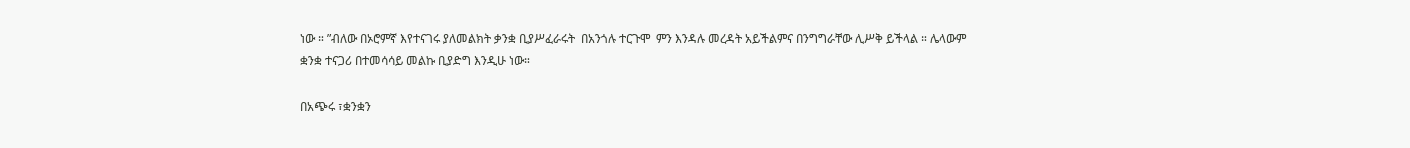ነው ። ”ብለው በኦሮምኛ እየተናገሩ ያለመልክት ቃንቋ ቢያሥፈራሩት  በአንጎሉ ተርጉሞ  ምን እንዳሉ መረዳት አይችልምና በንግግራቸው ሊሥቅ ይችላል ። ሌላውም ቋንቋ ተናጋሪ በተመሳሳይ መልኩ ቢያድግ እንዲሁ ነው።

በአጭሩ ፣ቋንቋን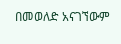በመወለድ አናገኘውም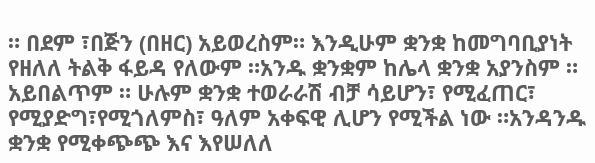። በደም ፣በጅን (በዘር) አይወረስም። እንዲሁም ቋንቋ ከመግባቢያነት የዘለለ ትልቅ ፋይዳ የለውም ።አንዱ ቋንቋም ከሌላ ቋንቋ አያንስም ። አይበልጥም ። ሁሉም ቋንቋ ተወራራሽ ብቻ ሳይሆን፣ የሚፈጠር፣ የሚያድግ፣የሚጎለምስ፣ ዓለም አቀፍዊ ሊሆን የሚችል ነው ።አንዳንዱ ቋንቋ የሚቀጭጭ እና እየሠለለ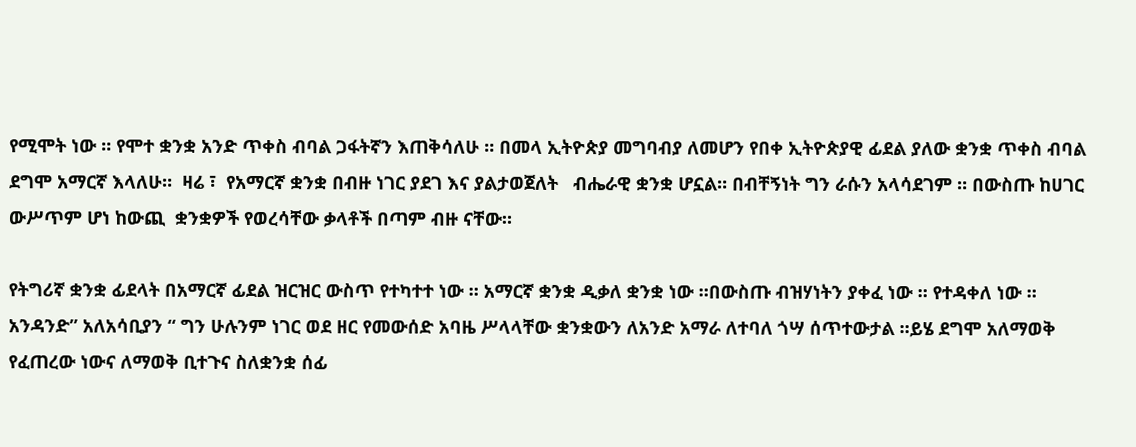የሚሞት ነው ። የሞተ ቋንቋ አንድ ጥቀስ ብባል ጋፋትኛን እጠቅሳለሁ ። በመላ ኢትዮጵያ መግባብያ ለመሆን የበቀ ኢትዮጵያዊ ፊደል ያለው ቋንቋ ጥቀስ ብባል ደግሞ አማርኛ እላለሁ።  ዛሬ ፣  የአማርኛ ቋንቋ በብዙ ነገር ያደገ እና ያልታወጀለት   ብሔራዊ ቋንቋ ሆኗል። በብቸኝነት ግን ራሱን አላሳደገም ። በውስጡ ከሀገር ውሥጥም ሆነ ከውጪ  ቋንቋዎች የወረሳቸው ቃላቶች በጣም ብዙ ናቸው።

የትግሪኛ ቋንቋ ፊደላት በአማርኛ ፊደል ዝርዝር ውስጥ የተካተተ ነው ። አማርኛ ቋንቋ ዲቃለ ቋንቋ ነው ።በውስጡ ብዝሃነትን ያቀፈ ነው ። የተዳቀለ ነው ። አንዳንድ” አለአሳቢያን “ ግን ሁሉንም ነገር ወደ ዘር የመውሰድ አባዜ ሥላላቸው ቋንቋውን ለአንድ አማራ ለተባለ ጎሣ ሰጥተውታል ።ይሄ ደግሞ አለማወቅ የፈጠረው ነውና ለማወቅ ቢተጉና ስለቋንቋ ሰፊ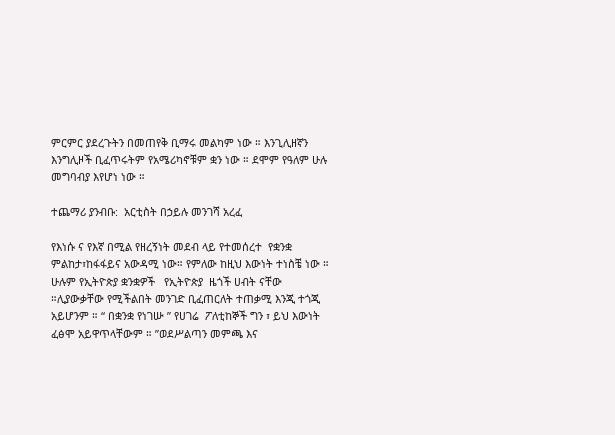ምርምር ያደረጉትን በመጠየቅ ቢማሩ መልካም ነው ። እንጊሊዘኛን እንግሊዞች ቢፈጥሩትም የአሜሪካኖቹም ቋን ነው ። ደሞም የዓለም ሁሉ መግባብያ እየሆነ ነው ።

ተጨማሪ ያንብቡ:  አርቲስት በኃይሉ መንገሻ አረፈ

የእነሱ ና የእኛ በሚል የዘረኝነት መደብ ላይ የተመሰረተ  የቋንቋ ምልከታ፣ከፋፋይና አውዳሚ ነው። የምለው ከዚህ እውነት ተነስቼ ነው ። ሁሉም የኢትዮጵያ ቋንቋዎች   የኢትዮጵያ  ዜጎች ሀብት ናቸው ።ሊያውቃቸው የሚችልበት መንገድ ቢፈጠርለት ተጠቃሚ እንጂ ተጎጂ አይሆንም ። “ በቋንቋ የነገሡ ” የሀገሬ  ፖለቲከኞች ግን ፣ ይህ እውነት ፈፅሞ አይዋጥላቸውም ። ”ወደሥልጣን መምጫ እና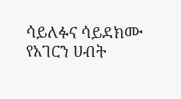ሳይለፉና ሳይደክሙ የአገርን ሀብት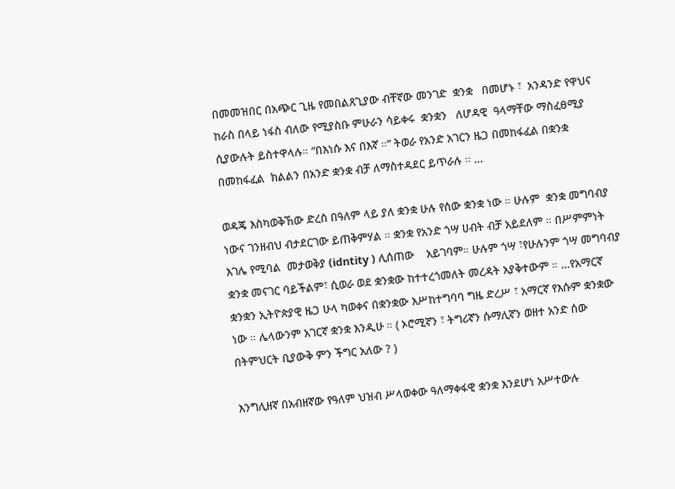በመመዝበር በአጭር ጊዜ የመበልጸጊያው ብቸኛው መንገድ  ቋንቋ   በመሆኑ ፣  አንዳንድ የዋህና ከራስ በላይ ነፋስ ብለው የሚያስቡ ምሁራን ሳይቀሩ  ቋንቋን   ለሆዳዊ  ዓላማቸው ማስፈፀሚያ  ሲያውሉት ይስተዋላሉ። “በእነሱ እና በእኛ ።” ትወራ የአንድ አገርን ዜጋ በመከፋፈል በቋንቋ በመከፋፈል  ክልልን በአንድ ቋንቋ ብቻ ለማስተዳደር ይጥራሉ ። …

ወዳጄ እስካወቅኸው ድረስ በዓለም ላይ ያለ ቋንቋ ሁሉ የሰው ቋንቋ ነው ። ሁሉም  ቋንቋ መግባብያ  ነውና ገንዘብህ ብታደርገው ይጠቅምሃል ። ቋንቋ የአንድ ጎሣ ሀብት ብቻ አይደለም ። በሥምምነት እገሌ የሚባል  መታወቅያ (idntity ) ሊሰጠው    አይገባም። ሁሉም ጎሣ ፣የሁሉንም ጎሣ መግባብያ ቋንቋ መናገር ባይችልም፣ ሲወራ ወደ ቋንቋው ከተተረጎመለት መረዳት አያቅተውም ። …የአማርኛ  ቋንቋን ኢትዮጵያዊ ዜጋ ሁላ ካወቀና በቋንቋው እሥከተግባባ ግዜ ድረሥ ፣ አማርኛ የእሱም ቋንቋው ነው ። ሌላውንም አገርኛ ቋንቋ እንዲሁ ። ( ኦሮሚኛን ፣ ትግሪኛን ሱማሊኛን ወዘተ አንድ ሰው በትምህርት ቢያውቅ ምን ችግር አለው ? )

እንግሊዘኛ በአብዘኛው የዓለም ህዝብ ሥላወቀው ዓለማቀፋዊ ቋንቋ እንደሆነ አሥተውሉ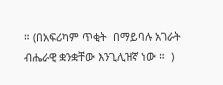። (በአፍሪካም ጥቂት  በማይባሉ አገራት ብሔራዊ ቋንቋቸው እንጊሊዝኛ ነው ።  )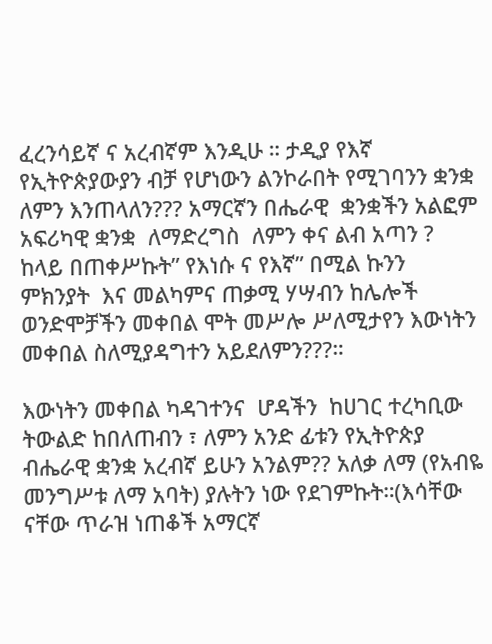ፈረንሳይኛ ና አረብኛም እንዲሁ ። ታዲያ የእኛ የኢትዮጵያውያን ብቻ የሆነውን ልንኮራበት የሚገባንን ቋንቋ ለምን እንጠላለን??? አማርኛን በሔራዊ  ቋንቋችን አልፎም አፍሪካዊ ቋንቋ  ለማድረግስ  ለምን ቀና ልብ አጣን ? ከላይ በጠቀሥኩት” የእነሱ ና የእኛ” በሚል ኩንን  ምክንያት  እና መልካምና ጠቃሚ ሃሣብን ከሌሎች ወንድሞቻችን መቀበል ሞት መሥሎ ሥለሚታየን እውነትን መቀበል ስለሚያዳግተን አይደለምን???።

እውነትን መቀበል ካዳገተንና  ሆዳችን  ከሀገር ተረካቢው ትውልድ ከበለጠብን ፣ ለምን አንድ ፊቱን የኢትዮጵያ ብሔራዊ ቋንቋ አረብኛ ይሁን አንልም?? አለቃ ለማ (የአብዬ መንግሥቱ ለማ አባት) ያሉትን ነው የደገምኩት።(እሳቸው ናቸው ጥራዝ ነጠቆች አማርኛ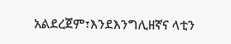አልደረጀም፣እንደእንግሊዘኛና ላቲን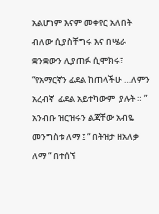አልሆነም እናም መቀየር አለበት ብለው ሲያስቸግሩ እና በሤራ ቋንቋውን ሊያጠፉ ሲሞክሩ፣ “የአማርኛን ፊደል ከጠላችሁ …ለምን አረብኛ  ፊደል አይተካውም  ያሉት ። ” አንብቡ ዝርዝሩን ልጃቸው አብዬ መንግስቱ ለማ ፤ “ በትዝታ ዘአለቃ ለማ “ በተሰኘ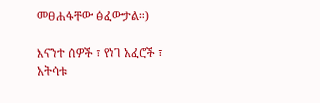መፀሐፋቸው ፅፈውታል።)

እናንተ ሰዎች ፣ የነገ አፈሮች ፣ አትሳቱ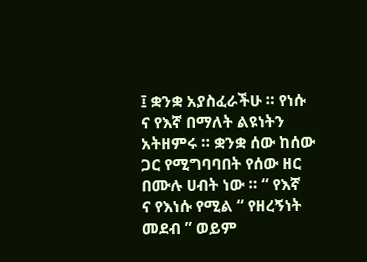፤ ቋንቋ አያስፈራችሁ ። የነሱ ና የእኛ በማለት ልዩነትን አትዘምሩ ። ቋንቋ ሰው ከሰው ጋር የሚግባባበት የሰው ዘር በሙሉ ሀብት ነው ። “ የእኛ  ና የእነሱ የሚል “ የዘረኝነት መደብ ” ወይም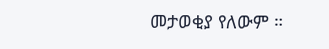መታወቂያ የለውም ።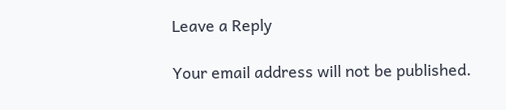Leave a Reply

Your email address will not be published.